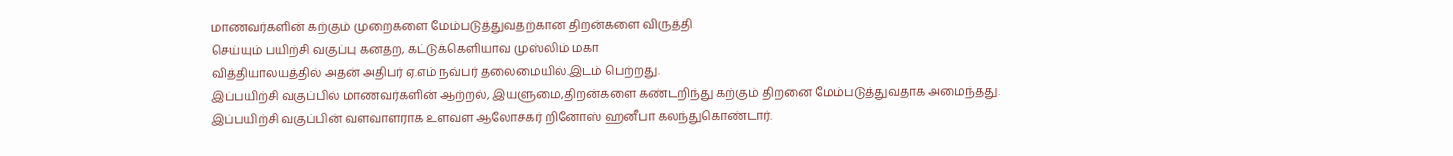மாணவர்களின் கற்கும் முறைகளை மேம்படுத்துவதற்கான திறன்களை விருத்தி
செய்யும் பயிற்சி வகுப்பு கனதற, கட்டுக்கெளியாவ முஸ்லிம் மகா
வித்தியாலயத்தில் அதன் அதிபர் ஏ.எம் நவ்பர் தலைமையில்.இடம் பெற்றது.
இப்பயிற்சி வகுப்பில் மாணவர்களின் ஆற்றல், இயளுமை,திறன்களை கண்டறிந்து கற்கும் திறனை மேம்படுத்துவதாக அமைந்தது. இப்பயிற்சி வகுப்பின் வளவாளராக உளவள ஆலோசகர் றினோஸ் ஹனீபா கலந்துகொண்டார்.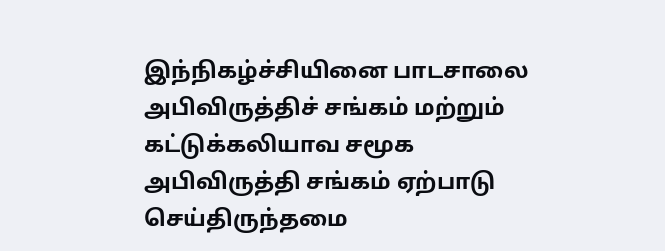இந்நிகழ்ச்சியினை பாடசாலை அபிவிருத்திச் சங்கம் மற்றும் கட்டுக்கலியாவ சமூக அபிவிருத்தி சங்கம் ஏற்பாடு செய்திருந்தமை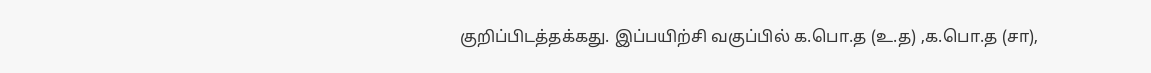குறிப்பிடத்தக்கது. இப்பயிற்சி வகுப்பில் க.பொ.த (உ.த) ,க.பொ.த (சா),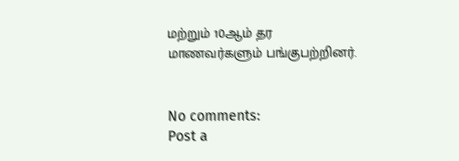மற்றும் 10ஆம் தர மாணவர்களும் பங்குபற்றினர்.


No comments:
Post a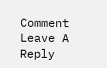Comment
Leave A Reply